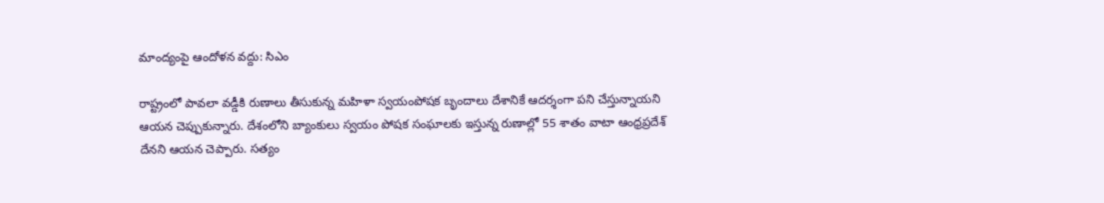మాంద్యంపై ఆందోళన వద్దు: సిఎం

రాష్ట్రంలో పావలా వడ్డీకి రుణాలు తీసుకున్న మహిళా స్వయంపోషక బృందాలు దేశానికే ఆదర్శంగా పని చేస్తున్నాయని ఆయన చెప్పుకున్నారు. దేశంలోని బ్యాంకులు స్వయం పోషక సంఘాలకు ఇస్తున్న రుణాల్లో 55 శాతం వాటా ఆంధ్రప్రదేశ్ దేనని ఆయన చెప్పారు. సత్యం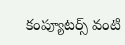కంప్యూటర్స్ వంటి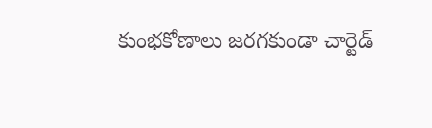కుంభకోణాలు జరగకుండా చార్టెడ్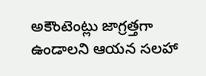అకౌంటెంట్లు జాగ్రత్తగా ఉండాలని ఆయన సలహా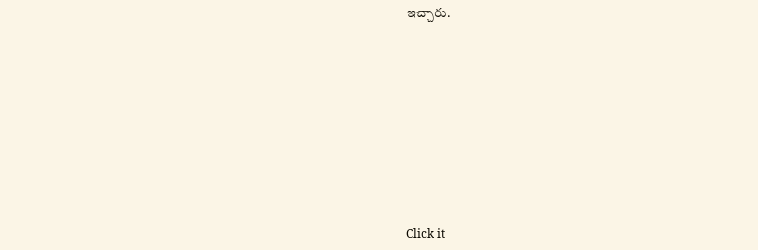ఇచ్చారు.












Click it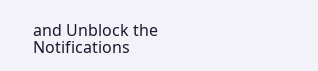and Unblock the Notifications